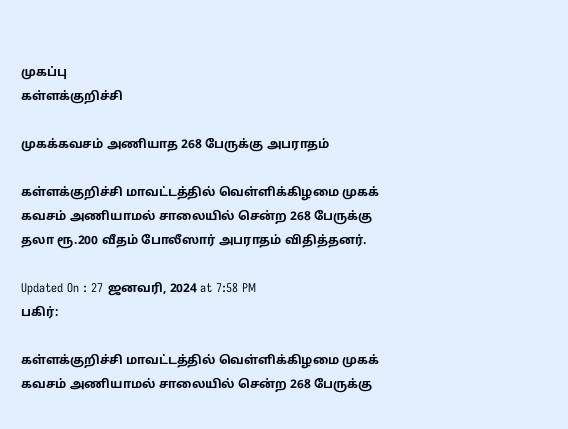முகப்பு
கள்ளக்குறிச்சி

முகக்கவசம் அணியாத 268 பேருக்கு அபராதம்

கள்ளக்குறிச்சி மாவட்டத்தில் வெள்ளிக்கிழமை முகக் கவசம் அணியாமல் சாலையில் சென்ற 268 பேருக்கு தலா ரூ.200 வீதம் போலீஸார் அபராதம் விதித்தனர்.

Updated On : 27 ஜனவரி, 2024 at 7:58 PM
பகிர்:

கள்ளக்குறிச்சி மாவட்டத்தில் வெள்ளிக்கிழமை முகக் கவசம் அணியாமல் சாலையில் சென்ற 268 பேருக்கு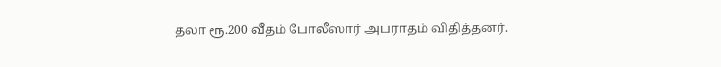தலா ரூ.200 வீதம் போலீஸார் அபராதம் விதித்தனர்.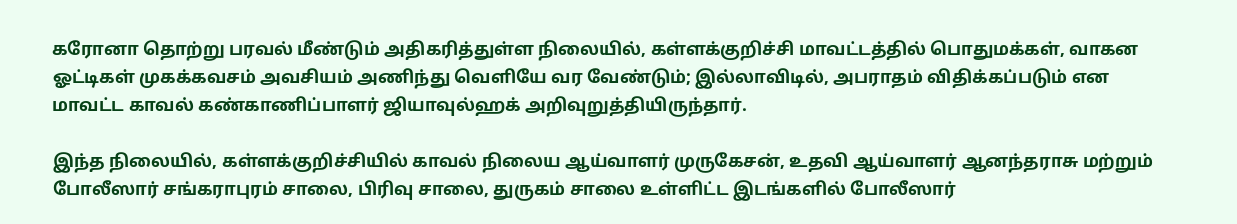கரோனா தொற்று பரவல் மீண்டும் அதிகரித்துள்ள நிலையில், கள்ளக்குறிச்சி மாவட்டத்தில் பொதுமக்கள், வாகன ஓட்டிகள் முகக்கவசம் அவசியம் அணிந்து வெளியே வர வேண்டும்; இல்லாவிடில், அபராதம் விதிக்கப்படும் என மாவட்ட காவல் கண்காணிப்பாளர் ஜியாவுல்ஹக் அறிவுறுத்தியிருந்தார்.

இந்த நிலையில், கள்ளக்குறிச்சியில் காவல் நிலைய ஆய்வாளர் முருகேசன், உதவி ஆய்வாளர் ஆனந்தராசு மற்றும் போலீஸார் சங்கராபுரம் சாலை, பிரிவு சாலை, துருகம் சாலை உள்ளிட்ட இடங்களில் போலீஸார்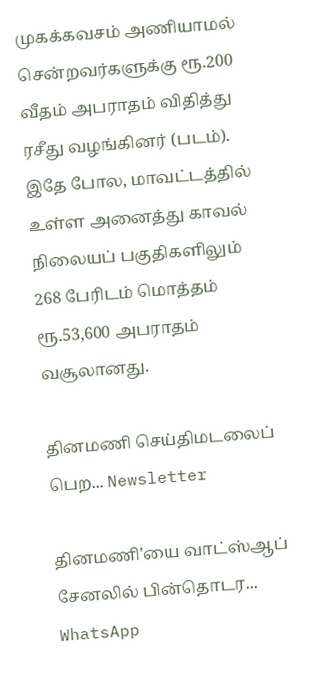முகக்கவசம் அணியாமல் சென்றவர்களுக்கு ரூ.200 வீதம் அபராதம் விதித்து ரசீது வழங்கினர் (படம்). இதே போல, மாவட்டத்தில் உள்ள அனைத்து காவல் நிலையப் பகுதிகளிலும் 268 பேரிடம் மொத்தம் ரூ.53,600 அபராதம் வசூலானது.

தினமணி செய்திமடலைப் பெற... Newsletter

தினமணி'யை வாட்ஸ்ஆப் சேனலில் பின்தொடர... WhatsApp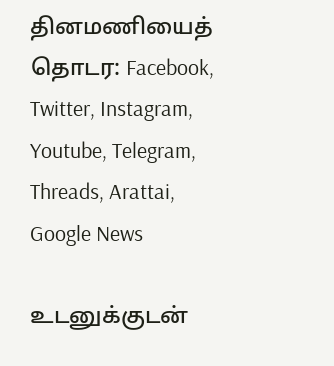தினமணியைத் தொடர: Facebook, Twitter, Instagram, Youtube, Telegram, Threads, Arattai, Google News

உடனுக்குடன்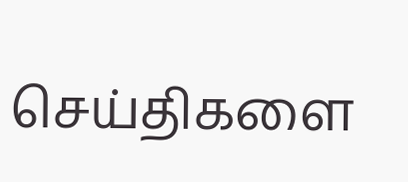செய்திகளை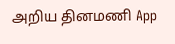அறிய தினமணி App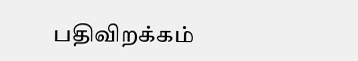பதிவிறக்கம்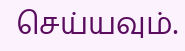செய்யவும்.